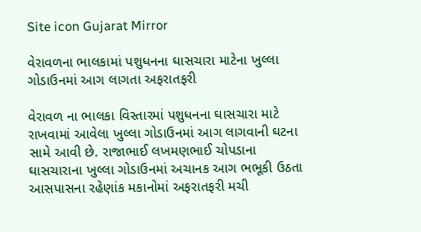Site icon Gujarat Mirror

વેરાવળના ભાલકામાં પશુધનના ઘાસચારા માટેના ખુલ્લા ગોડાઉનમાં આગ લાગતા અફરાતફરી

વેરાવળ ના ભાલકા વિસ્તારમાં પશુધનના ઘાસચારા માટે રાખવામાં આવેલા ખુલ્લા ગોડાઉનમાં આગ લાગવાની ઘટના સામે આવી છે. રાજાભાઈ લખમણભાઈ ચોપડાના ઘાસચારાના ખુલ્લા ગોડાઉનમાં અચાનક આગ ભભૂકી ઉઠતા આસપાસના રહેણાંક મકાનોમાં અફરાતફરી મચી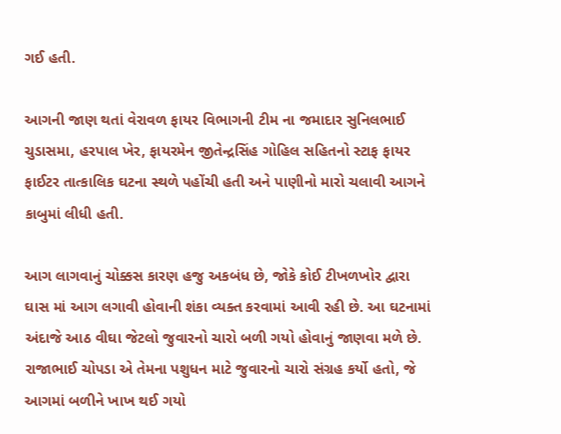ગઈ હતી.

આગની જાણ થતાં વેરાવળ ફાયર વિભાગની ટીમ ના જમાદાર સુનિલભાઈ ચુડાસમા, હરપાલ ખેર, ફાયરમેન જીતેન્દ્રસિંહ ગોહિલ સહિતનો સ્ટાફ ફાયર ફાઈટર તાત્કાલિક ઘટના સ્થળે પહોંચી હતી અને પાણીનો મારો ચલાવી આગને કાબુમાં લીધી હતી.

આગ લાગવાનું ચોક્કસ કારણ હજુ અકબંધ છે, જોકે કોઈ ટીખળખોર દ્વારા ઘાસ માં આગ લગાવી હોવાની શંકા વ્યક્ત કરવામાં આવી રહી છે. આ ઘટનામાં અંદાજે આઠ વીઘા જેટલો જુવારનો ચારો બળી ગયો હોવાનું જાણવા મળે છે. રાજાભાઈ ચોપડા એ તેમના પશુધન માટે જુવારનો ચારો સંગ્રહ કર્યો હતો, જે આગમાં બળીને ખાખ થઈ ગયો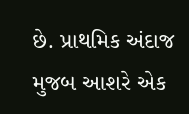છે. પ્રાથમિક અંદાજ મુજબ આશરે એક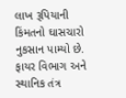લાખ રૂપિયાની કિંમતનો ઘાસચારો નુકસાન પામ્યો છે. ફાયર વિભાગ અને સ્થાનિક તંત્ર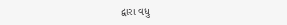દ્વારા વધુ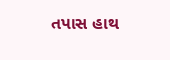તપાસ હાથ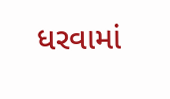ધરવામાં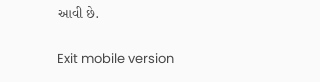આવી છે.

Exit mobile version